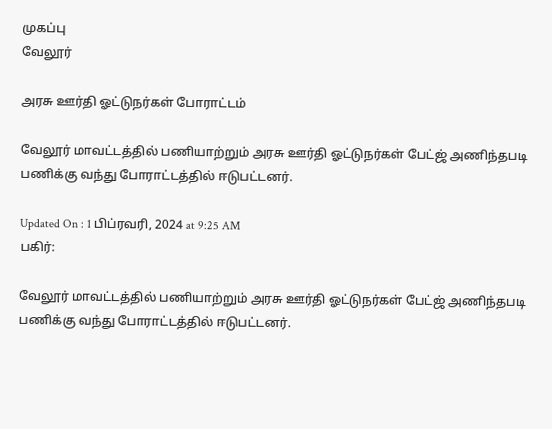முகப்பு
வேலூர்

அரசு ஊர்தி ஓட்டுநர்கள் போராட்டம்

வேலூர் மாவட்டத்தில் பணியாற்றும் அரசு ஊர்தி ஓட்டுநர்கள் பேட்ஜ் அணிந்தபடி பணிக்கு வந்து போராட்டத்தில் ஈடுபட்டனர்.

Updated On : 1 பிப்ரவரி, 2024 at 9:25 AM
பகிர்:

வேலூர் மாவட்டத்தில் பணியாற்றும் அரசு ஊர்தி ஓட்டுநர்கள் பேட்ஜ் அணிந்தபடி பணிக்கு வந்து போராட்டத்தில் ஈடுபட்டனர்.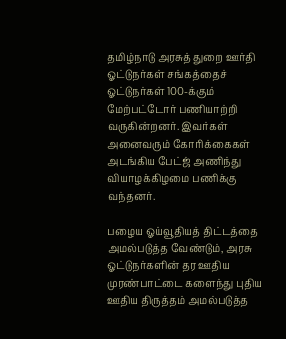தமிழ்நாடு அரசுத் துறை ஊர்தி ஓட்டுநர்கள் சங்கத்தைச் ஓட்டுநர்கள் 100-க்கும் மேற்பட்டோர் பணியாற்றி வருகின்றனர். இவர்கள் அனைவரும் கோரிக்கைகள் அடங்கிய பேட்ஜ் அணிந்து வியாழக்கிழமை பணிக்கு வந்தனர்.

பழைய ஓய்வூதியத் திட்டத்தை அமல்படுத்த வேண்டும், அரசு ஓட்டுநர்களின் தர ஊதிய முரண்பாட்டை களைந்து புதிய ஊதிய திருத்தம் அமல்படுத்த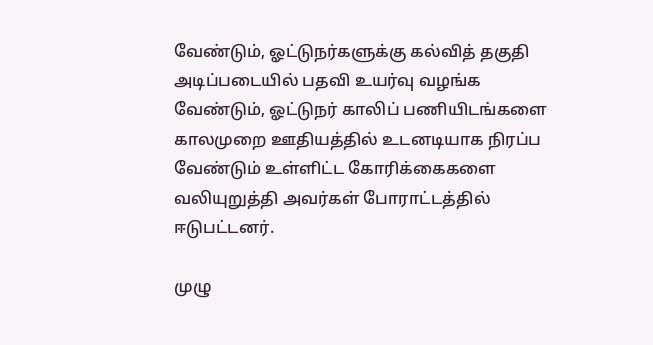வேண்டும், ஓட்டுநர்களுக்கு கல்வித் தகுதி அடிப்படையில் பதவி உயர்வு வழங்க வேண்டும், ஓட்டுநர் காலிப் பணியிடங்களை காலமுறை ஊதியத்தில் உடனடியாக நிரப்ப வேண்டும் உள்ளிட்ட கோரிக்கைகளை வலியுறுத்தி அவர்கள் போராட்டத்தில் ஈடுபட்டனர்.

முழு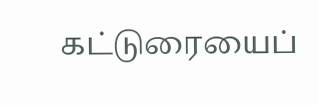கட்டுரையைப்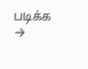படிக்க →